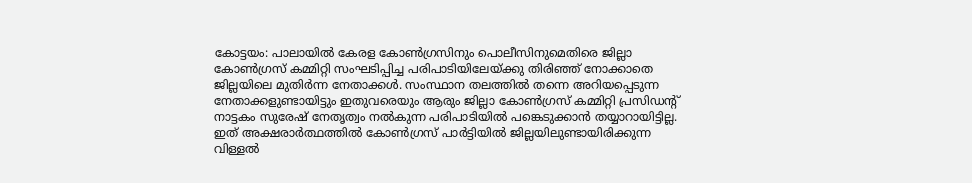കോട്ടയം: പാലായിൽ കേരള കോൺഗ്രസിനും പൊലീസിനുമെതിരെ ജില്ലാ കോൺഗ്രസ് കമ്മിറ്റി സംഘടിപ്പിച്ച പരിപാടിയിലേയ്ക്കു തിരിഞ്ഞ് നോക്കാതെ ജില്ലയിലെ മുതിർന്ന നേതാക്കൾ. സംസ്ഥാന തലത്തിൽ തന്നെ അറിയപ്പെടുന്ന നേതാക്കളുണ്ടായിട്ടും ഇതുവരെയും ആരും ജില്ലാ കോൺഗ്രസ് കമ്മിറ്റി പ്രസിഡന്റ് നാട്ടകം സുരേഷ് നേതൃത്വം നൽകുന്ന പരിപാടിയിൽ പങ്കെടുക്കാൻ തയ്യാറായിട്ടില്ല. ഇത് അക്ഷരാർത്ഥത്തിൽ കോൺഗ്രസ് പാർട്ടിയിൽ ജില്ലയിലുണ്ടായിരിക്കുന്ന വിള്ളൽ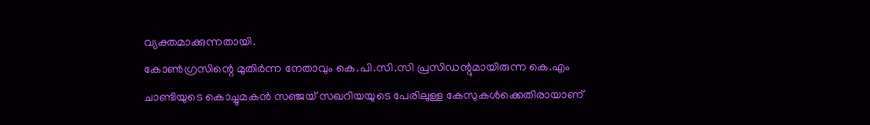വ്യക്തമാക്കുന്നതായി.
കോൺഗ്രസിന്റെ മുതിർന്ന നേതാവും കെ.പി.സി.സി പ്രസിഡന്റുമായിരുന്ന കെ.എം ചാണ്ടിയുടെ കൊച്ചുമകൻ സഞ്ജയ് സഖറിയയുടെ പേരിലുള്ള കേസുകൾക്കെതിരായാണ്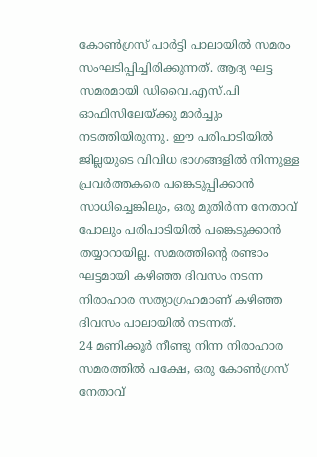കോൺഗ്രസ് പാർട്ടി പാലായിൽ സമരം സംഘടിപ്പിച്ചിരിക്കുന്നത്. ആദ്യ ഘട്ട സമരമായി ഡിവൈ.എസ്.പി ഓഫിസിലേയ്ക്കു മാർച്ചും നടത്തിയിരുന്നു. ഈ പരിപാടിയിൽ ജില്ലയുടെ വിവിധ ഭാഗങ്ങളിൽ നിന്നുള്ള പ്രവർത്തകരെ പങ്കെടുപ്പിക്കാൻ സാധിച്ചെങ്കിലും, ഒരു മുതിർന്ന നേതാവ് പോലും പരിപാടിയിൽ പങ്കെടുക്കാൻ തയ്യാറായില്ല. സമരത്തിന്റെ രണ്ടാം ഘട്ടമായി കഴിഞ്ഞ ദിവസം നടന്ന നിരാഹാര സത്യാഗ്രഹമാണ് കഴിഞ്ഞ ദിവസം പാലായിൽ നടന്നത്.
24 മണിക്കൂർ നീണ്ടു നിന്ന നിരാഹാര സമരത്തിൽ പക്ഷേ, ഒരു കോൺഗ്രസ് നേതാവ്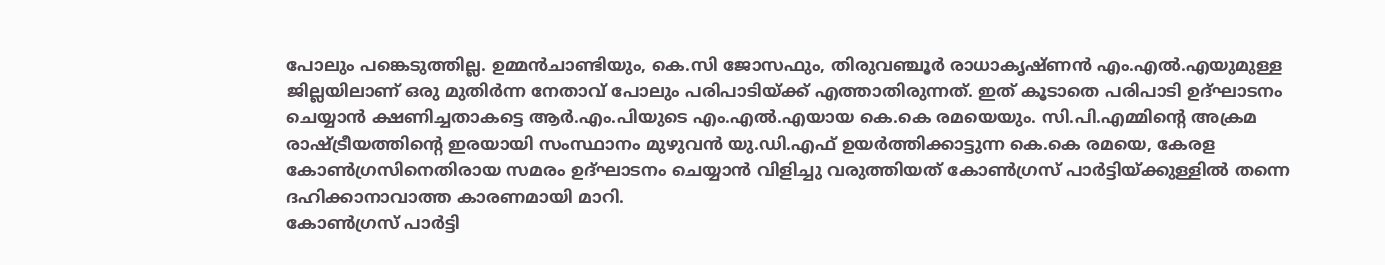പോലും പങ്കെടുത്തില്ല. ഉമ്മൻചാണ്ടിയും, കെ.സി ജോസഫും, തിരുവഞ്ചൂർ രാധാകൃഷ്ണൻ എം.എൽ.എയുമുള്ള ജില്ലയിലാണ് ഒരു മുതിർന്ന നേതാവ് പോലും പരിപാടിയ്ക്ക് എത്താതിരുന്നത്. ഇത് കൂടാതെ പരിപാടി ഉദ്ഘാടനം ചെയ്യാൻ ക്ഷണിച്ചതാകട്ടെ ആർ.എം.പിയുടെ എം.എൽ.എയായ കെ.കെ രമയെയും. സി.പി.എമ്മിന്റെ അക്രമ രാഷ്ട്രീയത്തിന്റെ ഇരയായി സംസ്ഥാനം മുഴുവൻ യു.ഡി.എഫ് ഉയർത്തിക്കാട്ടുന്ന കെ.കെ രമയെ, കേരള കോൺഗ്രസിനെതിരായ സമരം ഉദ്ഘാടനം ചെയ്യാൻ വിളിച്ചു വരുത്തിയത് കോൺഗ്രസ് പാർട്ടിയ്ക്കുള്ളിൽ തന്നെ ദഹിക്കാനാവാത്ത കാരണമായി മാറി.
കോൺഗ്രസ് പാർട്ടി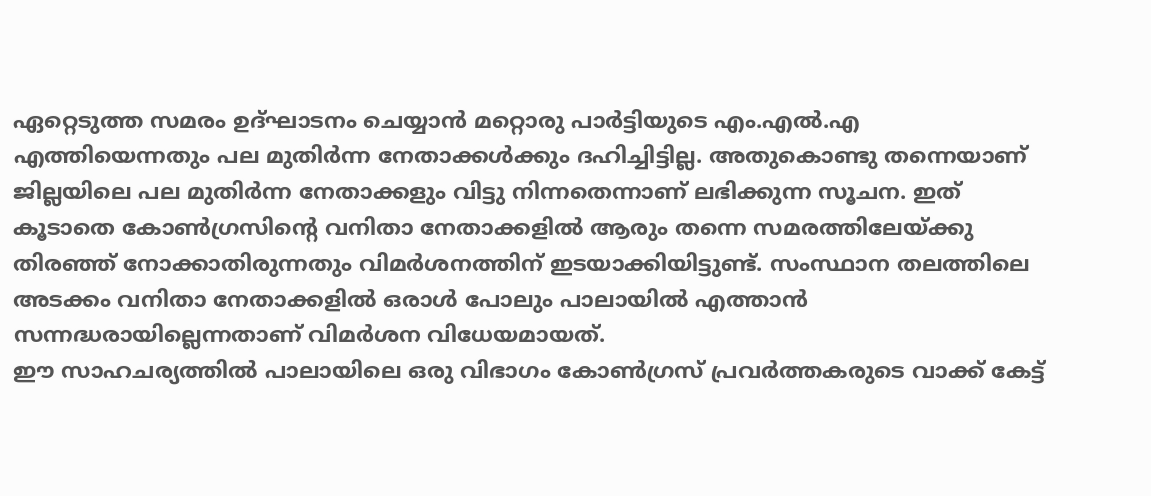ഏറ്റെടുത്ത സമരം ഉദ്ഘാടനം ചെയ്യാൻ മറ്റൊരു പാർട്ടിയുടെ എം.എൽ.എ എത്തിയെന്നതും പല മുതിർന്ന നേതാക്കൾക്കും ദഹിച്ചിട്ടില്ല. അതുകൊണ്ടു തന്നെയാണ് ജില്ലയിലെ പല മുതിർന്ന നേതാക്കളും വിട്ടു നിന്നതെന്നാണ് ലഭിക്കുന്ന സൂചന. ഇത് കൂടാതെ കോൺഗ്രസിന്റെ വനിതാ നേതാക്കളിൽ ആരും തന്നെ സമരത്തിലേയ്ക്കു തിരഞ്ഞ് നോക്കാതിരുന്നതും വിമർശനത്തിന് ഇടയാക്കിയിട്ടുണ്ട്. സംസ്ഥാന തലത്തിലെ അടക്കം വനിതാ നേതാക്കളിൽ ഒരാൾ പോലും പാലായിൽ എത്താൻ സന്നദ്ധരായില്ലെന്നതാണ് വിമർശന വിധേയമായത്.
ഈ സാഹചര്യത്തിൽ പാലായിലെ ഒരു വിഭാഗം കോൺഗ്രസ് പ്രവർത്തകരുടെ വാക്ക് കേട്ട്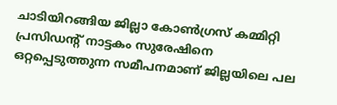ചാടിയിറങ്ങിയ ജില്ലാ കോൺഗ്രസ് കമ്മിറ്റി പ്രസിഡന്റ് നാട്ടകം സുരേഷിനെ ഒറ്റപ്പെടുത്തുന്ന സമീപനമാണ് ജില്ലയിലെ പല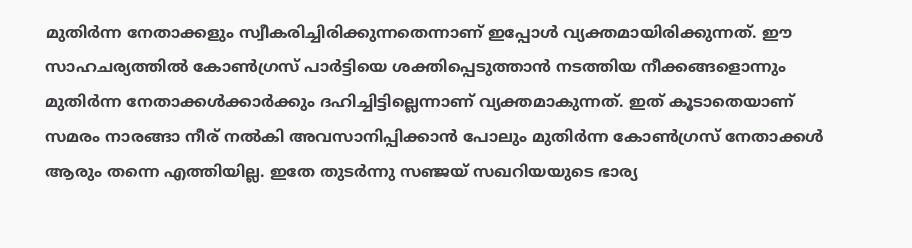മുതിർന്ന നേതാക്കളും സ്വീകരിച്ചിരിക്കുന്നതെന്നാണ് ഇപ്പോൾ വ്യക്തമായിരിക്കുന്നത്. ഈ സാഹചര്യത്തിൽ കോൺഗ്രസ് പാർട്ടിയെ ശക്തിപ്പെടുത്താൻ നടത്തിയ നീക്കങ്ങളൊന്നും മുതിർന്ന നേതാക്കൾക്കാർക്കും ദഹിച്ചിട്ടില്ലെന്നാണ് വ്യക്തമാകുന്നത്. ഇത് കൂടാതെയാണ് സമരം നാരങ്ങാ നീര് നൽകി അവസാനിപ്പിക്കാൻ പോലും മുതിർന്ന കോൺഗ്രസ് നേതാക്കൾ ആരും തന്നെ എത്തിയില്ല. ഇതേ തുടർന്നു സഞ്ജയ് സഖറിയയുടെ ഭാര്യ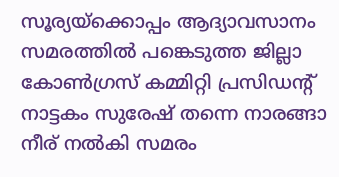സൂര്യയ്ക്കൊപ്പം ആദ്യാവസാനം സമരത്തിൽ പങ്കെടുത്ത ജില്ലാ കോൺഗ്രസ് കമ്മിറ്റി പ്രസിഡന്റ് നാട്ടകം സുരേഷ് തന്നെ നാരങ്ങാ നീര് നൽകി സമരം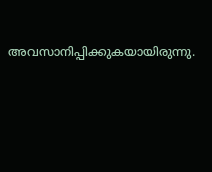അവസാനിപ്പിക്കുകയായിരുന്നു.